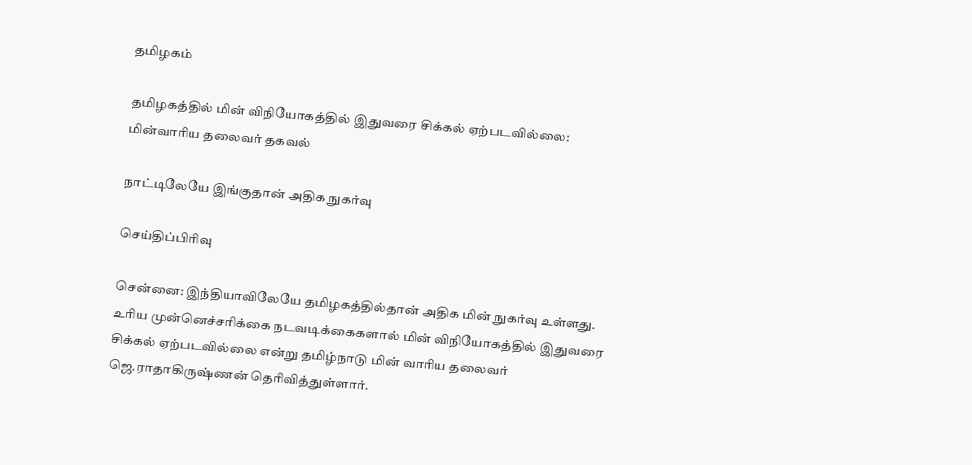தமிழகம்

தமிழகத்தில் மின் விநியோகத்தில் இதுவரை சிக்கல் ஏற்படவில்லை: மின்வாரிய தலைவர் தகவல்

நாட்டிலேயே இங்குதான் அதிக நுகர்வு

செய்திப்பிரிவு

சென்னை: இந்தியாவிலேயே தமிழகத்தில்தான் அதிக மின் நுகர்வு உள்ளது. உரிய முன்னெச்சரிக்கை நடவடிக்கைகளால் மின் விநியோகத்தில் இதுவரை சிக்கல் ஏற்படவில்லை என்று தமிழ்நாடு மின் வாரிய தலைவர் ஜெ.ராதாகிருஷ்ணன் தெரிவித்துள்ளார்.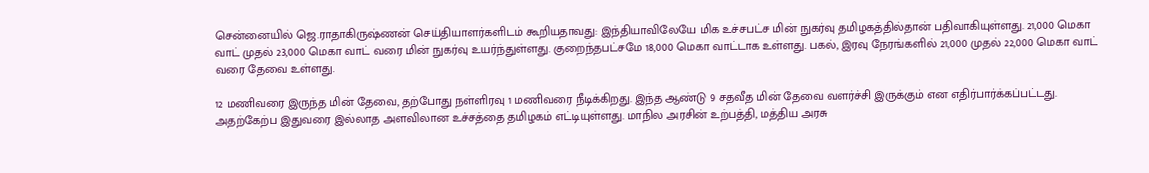சென்னையில் ஜெ.ராதாகிருஷ்ணன் செய்தியாளர்களிடம் கூறியதாவது: இந்தியாவிலேயே மிக உச்சபட்ச மின் நுகர்வு தமிழகத்தில்தான் பதிவாகியுள்ளது. 21,000 மெகா வாட் முதல் 23,000 மெகா வாட் வரை மின் நுகர்வு உயர்ந்துள்ளது. குறைந்தபட்சமே 18,000 மெகா வாட்டாக உள்ளது. பகல், இரவு நேரங்களில் 21,000 முதல் 22,000 மெகா வாட் வரை தேவை உள்ளது.

12 மணிவரை இருந்த மின் தேவை, தற்போது நள்ளிரவு 1 மணிவரை நீடிக்கிறது. இந்த ஆண்டு 9 சதவீத மின் தேவை வளர்ச்சி இருக்கும் என எதிர்பார்க்கப்பட்டது. அதற்கேற்ப இதுவரை இல்லாத அளவிலான உச்சத்தை தமிழகம் எட்டியுள்ளது. மாநில அரசின் உற்பத்தி, மத்திய அரசு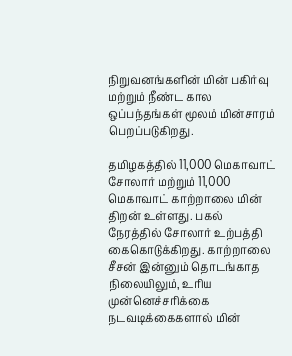நிறுவனங்களின் மின் பகிர்வு மற்றும் நீண்ட கால ஒப்பந்தங்கள் மூலம் மின்சாரம் பெறப்படுகிறது.

தமிழகத்தில் 11,000 மெகாவாட் சோலார் மற்றும் 11,000 மெகாவாட் காற்றாலை மின் திறன் உள்ளது. பகல் நேரத்தில் சோலார் உற்பத்தி கைகொடுக்கிறது. காற்றாலை சீசன் இன்னும் தொடங்காத நிலையிலும், உரிய முன்னெச்சரிக்கை நடவடிக்கைகளால் மின்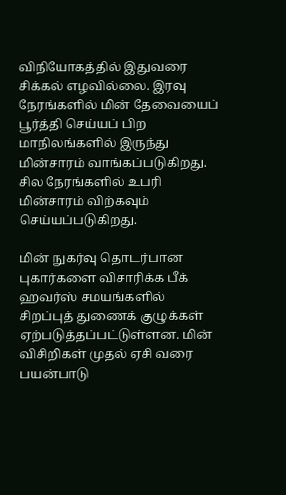விநியோகத்தில் இதுவரை சிக்கல் எழவில்லை. இரவு நேரங்களில் மின் தேவையைப் பூர்த்தி செய்யப் பிற மாநிலங்களில் இருந்து மின்சாரம் வாங்கப்படுகிறது. சில நேரங்களில் உபரி மின்சாரம் விற்கவும் செய்யப்படுகிறது.

மின் நுகர்வு தொடர்பான புகார்களை விசாரிக்க பீக் ஹவர்ஸ் சமயங்களில் சிறப்புத் துணைக் குழுக்கள் ஏற்படுத்தப்பட்டுள்ளன. மின் விசிறிகள் முதல் ஏசி வரை பயன்பாடு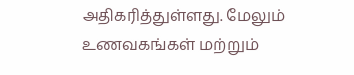அதிகரித்துள்ளது. மேலும் உணவகங்கள் மற்றும்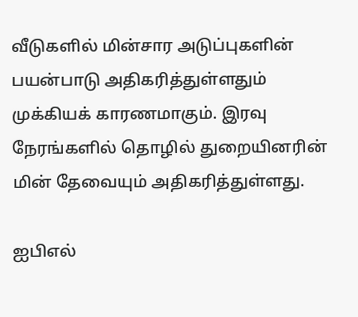வீடுகளில் மின்சார அடுப்புகளின் பயன்பாடு அதிகரித்துள்ளதும் முக்கியக் காரணமாகும். இரவு நேரங்களில் தொழில் துறையினரின் மின் தேவையும் அதிகரித்துள்ளது.

ஐபிஎல்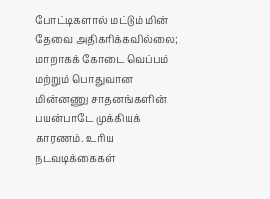போட்டிகளால் மட்டும் மின் தேவை அதிகரிக்கவில்லை; மாறாகக் கோடை வெப்பம் மற்றும் பொதுவான மின்னணு சாதனங்களின் பயன்பாடே முக்கியக் காரணம். உரிய நடவடிக்கைகள்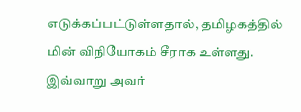எடுக்கப்பட்டுள்ளதால், தமிழகத்தில் மின் விநியோகம் சீராக உள்ளது. இவ்வாறு அவர்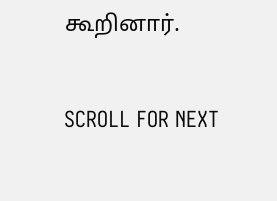கூறினார்.

SCROLL FOR NEXT